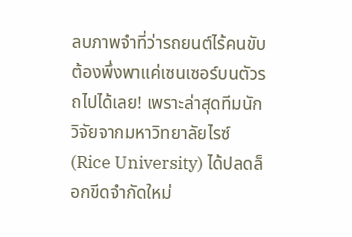ลบภาพจำที่ว่ารถยนต์ไร้คนขับต้องพึ่งพาแค่เซนเซอร์บนตัวรถไปได้เลย! เพราะล่าสุดทีมนักวิจัยจากมหาวิทยาลัยไรซ์ (Rice University) ได้ปลดล็อกขีดจำกัดใหม่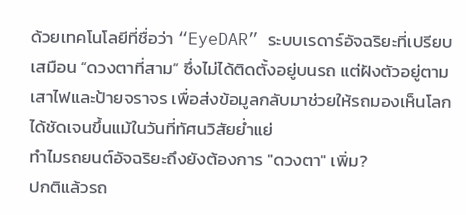ด้วยเทคโนโลยีที่ชื่อว่า “EyeDAR” ระบบเรดาร์อัจฉริยะที่เปรียบเสมือน “ดวงตาที่สาม” ซึ่งไม่ได้ติดตั้งอยู่บนรถ แต่ฝังตัวอยู่ตามเสาไฟและป้ายจราจร เพื่อส่งข้อมูลกลับมาช่วยให้รถมองเห็นโลกได้ชัดเจนขึ้นแม้ในวันที่ทัศนวิสัยย่ำแย่
ทำไมรถยนต์อัจฉริยะถึงยังต้องการ "ดวงตา" เพิ่ม?
ปกติแล้วรถ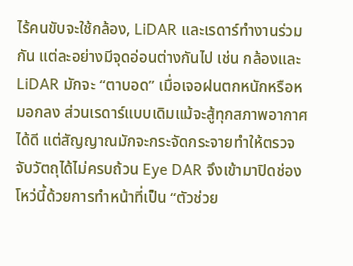ไร้คนขับจะใช้กล้อง, LiDAR และเรดาร์ทำงานร่วมกัน แต่ละอย่างมีจุดอ่อนต่างกันไป เช่น กล้องและ LiDAR มักจะ “ตาบอด” เมื่อเจอฝนตกหนักหรือหมอกลง ส่วนเรดาร์แบบเดิมแม้จะสู้ทุกสภาพอากาศได้ดี แต่สัญญาณมักจะกระจัดกระจายทำให้ตรวจจับวัตถุได้ไม่ครบถ้วน Eye DAR จึงเข้ามาปิดช่องโหว่นี้ด้วยการทำหน้าที่เป็น “ตัวช่วย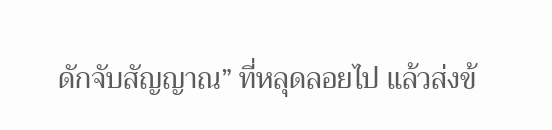ดักจับสัญญาณ” ที่หลุดลอยไป แล้วส่งข้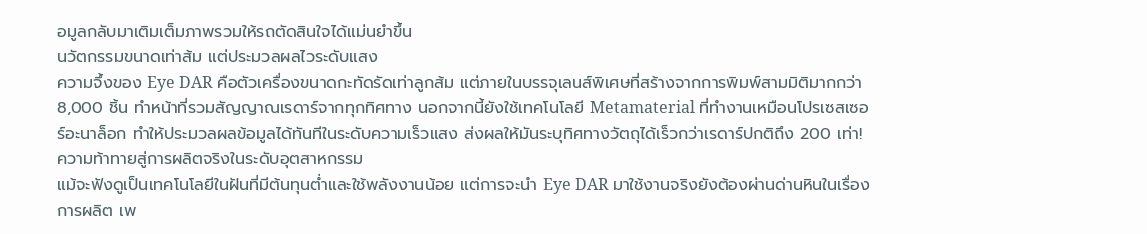อมูลกลับมาเติมเต็มภาพรวมให้รถตัดสินใจได้แม่นยำขึ้น
นวัตกรรมขนาดเท่าส้ม แต่ประมวลผลไวระดับแสง
ความจึ้งของ Eye DAR คือตัวเครื่องขนาดกะทัดรัดเท่าลูกส้ม แต่ภายในบรรจุเลนส์พิเศษที่สร้างจากการพิมพ์สามมิติมากกว่า 8,000 ชิ้น ทำหน้าที่รวมสัญญาณเรดาร์จากทุกทิศทาง นอกจากนี้ยังใช้เทคโนโลยี Metamaterial ที่ทำงานเหมือนโปรเซสเซอร์อะนาล็อก ทำให้ประมวลผลข้อมูลได้ทันทีในระดับความเร็วแสง ส่งผลให้มันระบุทิศทางวัตถุได้เร็วกว่าเรดาร์ปกติถึง 200 เท่า!
ความท้าทายสู่การผลิตจริงในระดับอุตสาหกรรม
แม้จะฟังดูเป็นเทคโนโลยีในฝันที่มีต้นทุนต่ำและใช้พลังงานน้อย แต่การจะนำ Eye DAR มาใช้งานจริงยังต้องผ่านด่านหินในเรื่องการผลิต เพ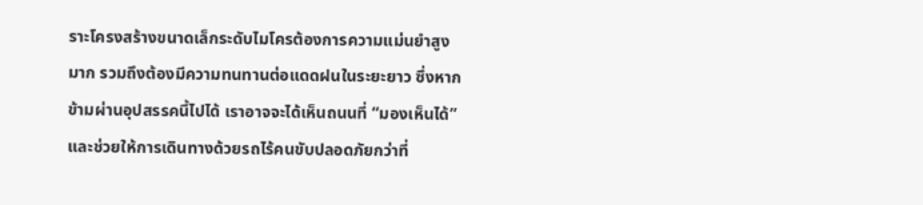ราะโครงสร้างขนาดเล็กระดับไมโครต้องการความแม่นยำสูงมาก รวมถึงต้องมีความทนทานต่อแดดฝนในระยะยาว ซึ่งหากข้ามผ่านอุปสรรคนี้ไปได้ เราอาจจะได้เห็นถนนที่ “มองเห็นได้” และช่วยให้การเดินทางด้วยรถไร้คนขับปลอดภัยกว่าที่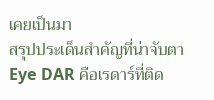เคยเป็นมา
สรุปประเด็นสำคัญที่น่าจับตา
Eye DAR คือเรดาร์ที่ติด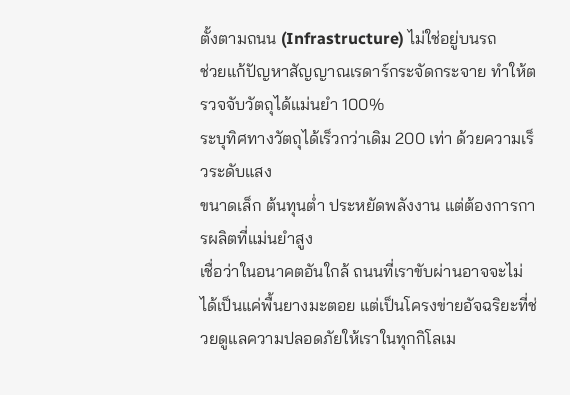ตั้งตามถนน (Infrastructure) ไม่ใช่อยู่บนรถ
ช่วยแก้ปัญหาสัญญาณเรดาร์กระจัดกระจาย ทำให้ตรวจจับวัตถุได้แม่นยำ 100%
ระบุทิศทางวัตถุได้เร็วกว่าเดิม 200 เท่า ด้วยความเร็วระดับแสง
ขนาดเล็ก ต้นทุนต่ำ ประหยัดพลังงาน แต่ต้องการการผลิตที่แม่นยำสูง
เชื่อว่าในอนาคตอันใกล้ ถนนที่เราขับผ่านอาจจะไม่ได้เป็นแค่พื้นยางมะตอย แต่เป็นโครงข่ายอัจฉริยะที่ช่วยดูแลความปลอดภัยให้เราในทุกกิโลเม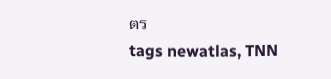ตร
tags newatlas, TNN